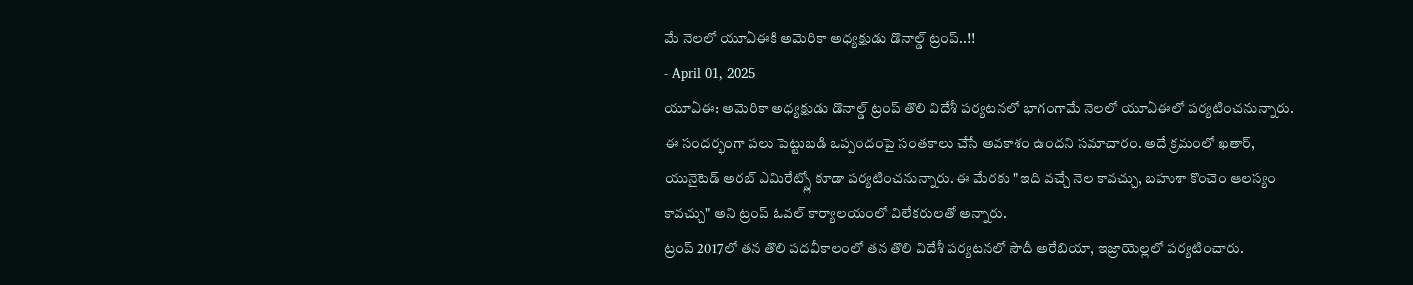మే నెలలో యూఏఈకి అమెరికా అధ్యక్షుడు డొనాల్డ్ ట్రంప్..!!
- April 01, 2025
యూఏఈ: అమెరికా అధ్యక్షుడు డొనాల్డ్ ట్రంప్ తొలి విదేశీ పర్యటనలో భాగంగామే నెలలో యూఏఈలో పర్యటించనున్నారు. ఈ సందర్భంగా పలు పెట్టుబడి ఒప్పందంపై సంతకాలు చేసే అవకాశం ఉందని సమాచారం. అదే క్రమంలో ఖతార్, యునైటెడ్ అరబ్ ఎమిరేట్స్లో కూడా పర్యటించనున్నారు. ఈ మేరకు "ఇది వచ్చే నెల కావచ్చు, బహుశా కొంచెం ఆలస్యం కావచ్చు" అని ట్రంప్ ఓవల్ కార్యాలయంలో విలేకరులతో అన్నారు.
ట్రంప్ 2017లో తన తొలి పదవీకాలంలో తన తొలి విదేశీ పర్యటనలో సౌదీ అరేబియా, ఇజ్రాయెల్లలో పర్యటించారు.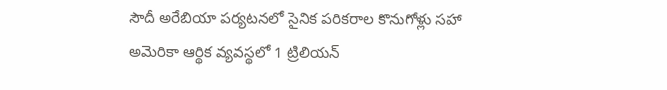సౌదీ అరేబియా పర్యటనలో సైనిక పరికరాల కొనుగోళ్లు సహా అమెరికా ఆర్థిక వ్యవస్థలో 1 ట్రిలియన్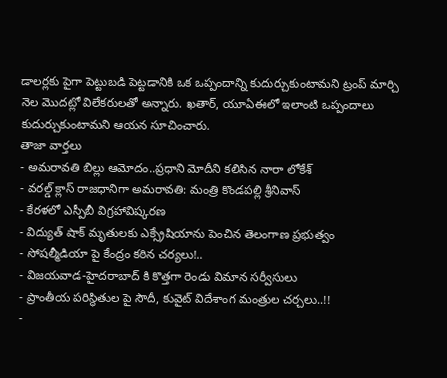డాలర్లకు పైగా పెట్టుబడి పెట్టడానికి ఒక ఒప్పందాన్ని కుదుర్చుకుంటామని ట్రంప్ మార్చి నెల మొదట్లో విలేకరులతో అన్నారు. ఖతార్, యూఏఈలో ఇలాంటి ఒప్పందాలు కుదుర్చుకుంటామని ఆయన సూచించారు.
తాజా వార్తలు
- అమరావతి బిల్లు ఆమోదం..ప్రధాని మోదీని కలిసిన నారా లోకేశ్
- వరల్డ్ క్లాస్ రాజధానిగా అమరావతి: మంత్రి కొండపల్లి శ్రీనివాస్
- కేరళలో ఎస్పీబీ విగ్రహావిష్కరణ
- విద్యుత్ షాక్ మృతులకు ఎక్స్రేషియాను పెంచిన తెలంగాణ ప్రభుత్వం
- సోషల్మీడియా పై కేంద్రం కఠిన చర్యలు!..
- విజయవాడ-హైదరాబాద్ కి కొత్తగా రెండు విమాన సర్వీసులు
- ప్రాంతీయ పరిస్థితుల పై సౌదీ, కువైట్ విదేశాంగ మంత్రుల చర్చలు..!!
-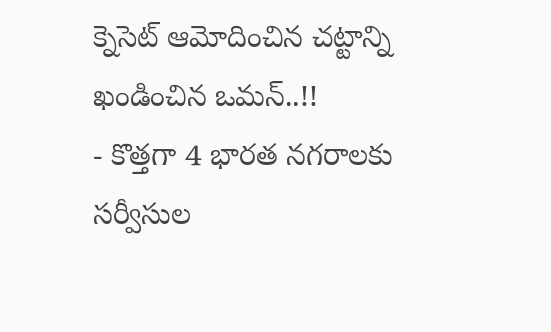క్నెసెట్ ఆమోదించిన చట్టాన్ని ఖండించిన ఒమన్..!!
- కొత్తగా 4 భారత నగరాలకు సర్వీసుల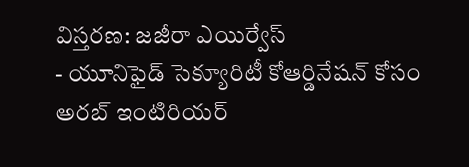విస్తరణ: జజీరా ఎయిర్వేస్
- యూనిఫైడ్ సెక్యూరిటీ కోఆర్డినేషన్ కోసం అరబ్ ఇంటిరియర్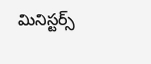మినిస్టర్స్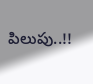పిలుపు..!!